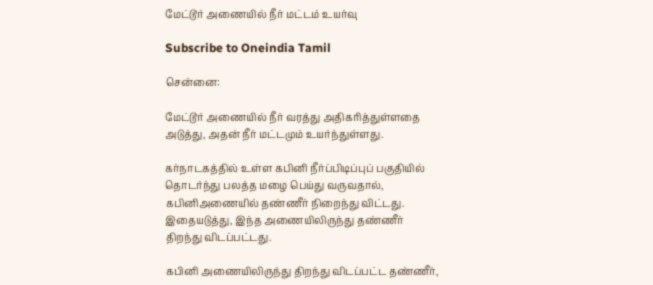மேட்டூர் அணையில் நீர் மட்டம் உயர்வு

Subscribe to Oneindia Tamil

சென்னை:

மேட்டூர் அணையில் நீர் வரத்து அதிகரித்துள்ளதை அடுத்து, அதன் நீர் மட்டமும் உயர்ந்துள்ளது.

கர்நாடகத்தில் உள்ள கபினி நீர்ப்பிடிப்புப் பகுதியில் தொடர்ந்து பலத்த மழை பெய்து வருவதால், கபினிஅணையில் தண்ணீர் நிறைந்து விட்டது. இதையடுத்து, இந்த அணையிலிருந்து தண்ணீர் திறந்து விடப்பட்டது.

கபினி அணையிலிருந்து திறந்து விடப்பட்ட தண்ணீர்,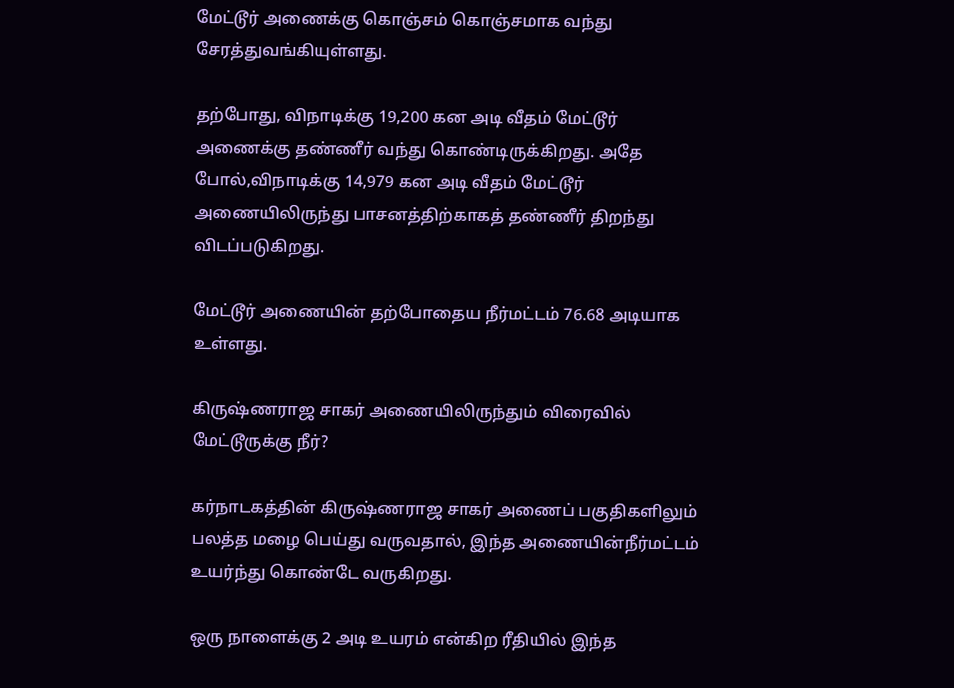மேட்டூர் அணைக்கு கொஞ்சம் கொஞ்சமாக வந்து சேரத்துவங்கியுள்ளது.

தற்போது, விநாடிக்கு 19,200 கன அடி வீதம் மேட்டூர் அணைக்கு தண்ணீர் வந்து கொண்டிருக்கிறது. அதே போல்,விநாடிக்கு 14,979 கன அடி வீதம் மேட்டூர் அணையிலிருந்து பாசனத்திற்காகத் தண்ணீர் திறந்து விடப்படுகிறது.

மேட்டூர் அணையின் தற்போதைய நீர்மட்டம் 76.68 அடியாக உள்ளது.

கிருஷ்ணராஜ சாகர் அணையிலிருந்தும் விரைவில் மேட்டூருக்கு நீர்?

கர்நாடகத்தின் கிருஷ்ணராஜ சாகர் அணைப் பகுதிகளிலும் பலத்த மழை பெய்து வருவதால், இந்த அணையின்நீர்மட்டம் உயர்ந்து கொண்டே வருகிறது.

ஒரு நாளைக்கு 2 அடி உயரம் என்கிற ரீதியில் இந்த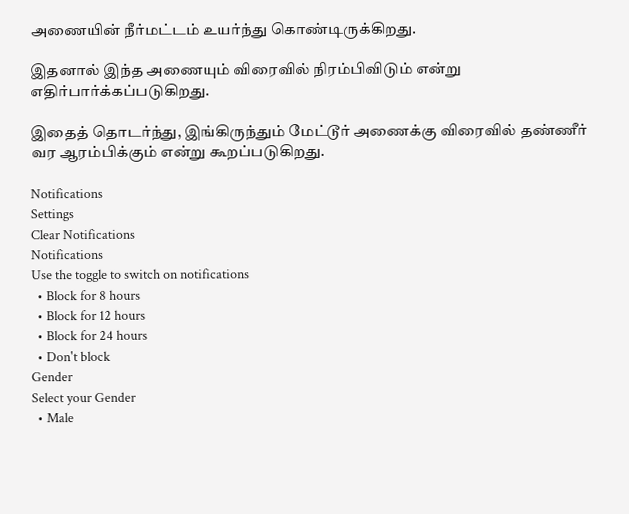அணையின் நீர்மட்டம் உயர்ந்து கொண்டிருக்கிறது.

இதனால் இந்த அணையும் விரைவில் நிரம்பிவிடும் என்று எதிர்பார்க்கப்படுகிறது.

இதைத் தொடர்ந்து, இங்கிருந்தும் மேட்டூர் அணைக்கு விரைவில் தண்ணீர் வர ஆரம்பிக்கும் என்று கூறப்படுகிறது.

Notifications
Settings
Clear Notifications
Notifications
Use the toggle to switch on notifications
  • Block for 8 hours
  • Block for 12 hours
  • Block for 24 hours
  • Don't block
Gender
Select your Gender
  • Male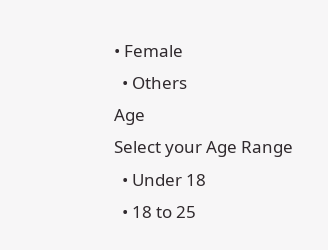• Female
  • Others
Age
Select your Age Range
  • Under 18
  • 18 to 25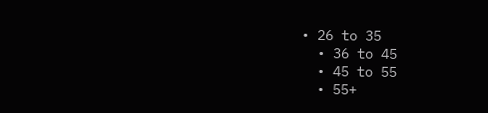• 26 to 35
  • 36 to 45
  • 45 to 55
  • 55+